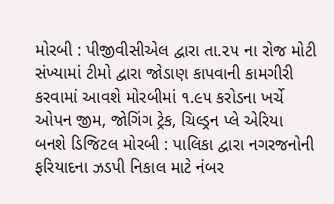મોરબી : પીજીવીસીએલ દ્વારા તા.૨૫ ના રોજ મોટી સંખ્યામાં ટીમો દ્વારા જોડાણ કાપવાની કામગીરી કરવામાં આવશે મોરબીમાં ૧.૯૫ કરોડના ખર્ચે ઓપન જીમ, જોગિંગ ટ્રેક, ચિલ્ડ્રન પ્લે એરિયા બનશે ડિજિટલ મોરબી : પાલિકા દ્વારા નગરજનોની ફરિયાદના ઝડપી નિકાલ માટે નંબર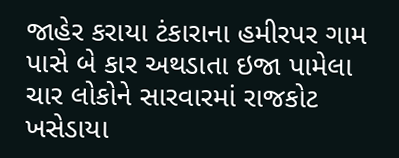જાહેર કરાયા ટંકારાના હમીરપર ગામ પાસે બે કાર અથડાતા ઇજા પામેલા ચાર લોકોને સારવારમાં રાજકોટ ખસેડાયા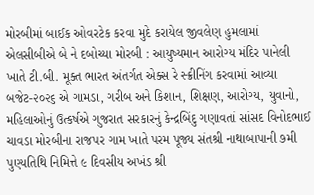મોરબીમાં બાઈક ઓવરટેક કરવા મુદે કરાયેલ જીવલેણ હુમલામાં એલસીબીએ બે ને દબોચ્યા મોરબી : આયુષ્યમાન આરોગ્ય મંદિર પાનેલી ખાતે ટી.બી. મૂક્ત ભારત અંતર્ગત એક્સ રે સ્ક્રીનિંગ કરવામાં આવ્યા બજેટ-૨૦૨૬ એ ગામડા, ગરીબ અને કિશાન, શિક્ષણ, આરોગ્ય, યુવાનો, મહિલાઓનું ઉત્કર્ષએ ગુજરાત સરકારનું કેન્દ્રબિંદુ ગણાવતાં સાંસદ વિનોદભાઈ ચાવડા મોરબીના રાજપર ગામ ખાતે પરમ પૂજ્ય સંતશ્રી નાથાબાપાની ૭મી પુણ્યતિથિ નિમિત્તે ૯ દિવસીય અખંડ શ્રી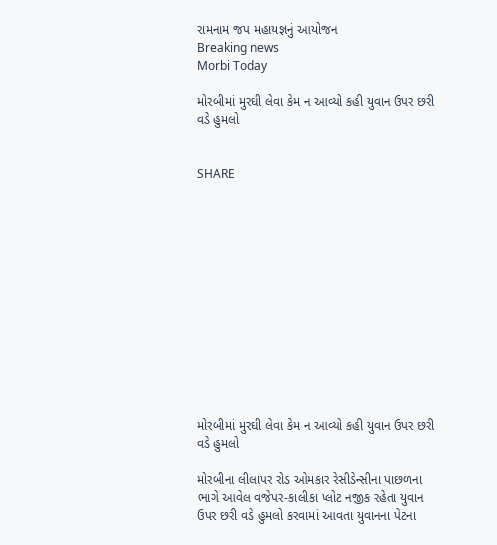રામનામ જપ મહાયજ્ઞનું આયોજન
Breaking news
Morbi Today

મોરબીમાં મુરઘી લેવા કેમ ન આવ્યો કહી યુવાન ઉપર છરી વડે હુમલો


SHARE













મોરબીમાં મુરઘી લેવા કેમ ન આવ્યો કહી યુવાન ઉપર છરી વડે હુમલો

મોરબીના લીલાપર રોડ ઓમકાર રેસીડેન્સીના પાછળના ભાગે આવેલ વજેપર-કાલીકા પ્લોટ નજીક રહેતા યુવાન ઉપર છરી વડે હુમલો કરવામાં આવતા યુવાનના પેટના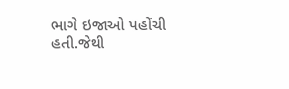ભાગે ઇજાઓ પહોંચી હતી.જેથી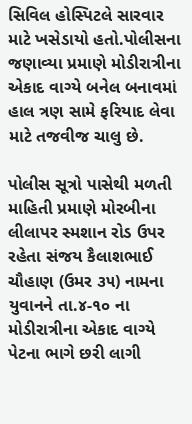સિવિલ હોસ્પિટલે સારવાર માટે ખસેડાયો હતો.પોલીસના જણાવ્યા પ્રમાણે મોડીરાત્રીના એકાદ વાગ્યે બનેલ બનાવમાં હાલ ત્રણ સામે ફરિયાદ લેવા માટે તજવીજ ચાલુ છે.

પોલીસ સૂત્રો પાસેથી મળતી માહિતી પ્રમાણે મોરબીના લીલાપર સ્મશાન રોડ ઉપર રહેતા સંજય કૈલાશભાઈ ચૌહાણ (ઉમર ૩૫) નામના યુવાનને તા.૪-૧૦ ના મોડીરાત્રીના એકાદ વાગ્યે પેટના ભાગે છરી લાગી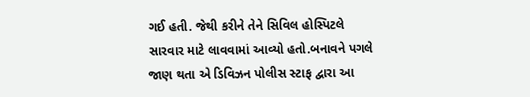ગઈ હતી. જેથી કરીને તેને સિવિલ હોસ્પિટલે સારવાર માટે લાવવામાં આવ્યો હતો.બનાવને પગલે જાણ થતા એ ડિવિઝન પોલીસ સ્ટાફ દ્વારા આ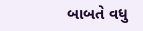બાબતે વધુ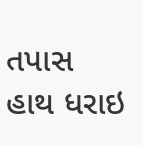તપાસ હાથ ધરાઇ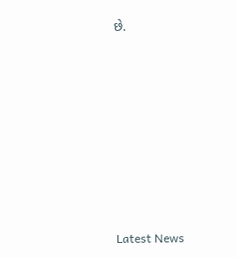છે.








Latest News